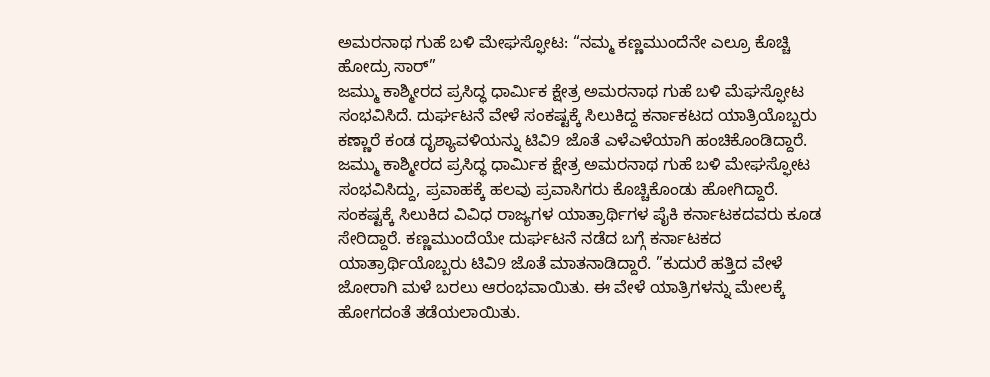ಅಮರನಾಥ ಗುಹೆ ಬಳಿ ಮೇಘಸ್ಫೋಟ: “ನಮ್ಮ ಕಣ್ಣಮುಂದೆನೇ ಎಲ್ರೂ ಕೊಚ್ಚಿ ಹೋದ್ರು ಸಾರ್”
ಜಮ್ಮು ಕಾಶ್ಮೀರದ ಪ್ರಸಿದ್ಧ ಧಾರ್ಮಿಕ ಕ್ಷೇತ್ರ ಅಮರನಾಥ ಗುಹೆ ಬಳಿ ಮೆಘಸ್ಫೋಟ ಸಂಭವಿಸಿದೆ. ದುರ್ಘಟನೆ ವೇಳೆ ಸಂಕಷ್ಟಕ್ಕೆ ಸಿಲುಕಿದ್ದ ಕರ್ನಾಕಟದ ಯಾತ್ರಿಯೊಬ್ಬರು ಕಣ್ಣಾರೆ ಕಂಡ ದೃಶ್ಯಾವಳಿಯನ್ನು ಟಿವಿ9 ಜೊತೆ ಎಳೆಎಳೆಯಾಗಿ ಹಂಚಿಕೊಂಡಿದ್ದಾರೆ.
ಜಮ್ಮು ಕಾಶ್ಮೀರದ ಪ್ರಸಿದ್ಧ ಧಾರ್ಮಿಕ ಕ್ಷೇತ್ರ ಅಮರನಾಥ ಗುಹೆ ಬಳಿ ಮೇಘಸ್ಫೋಟ ಸಂಭವಿಸಿದ್ದು, ಪ್ರವಾಹಕ್ಕೆ ಹಲವು ಪ್ರವಾಸಿಗರು ಕೊಚ್ಚಿಕೊಂಡು ಹೋಗಿದ್ದಾರೆ. ಸಂಕಷ್ಟಕ್ಕೆ ಸಿಲುಕಿದ ವಿವಿಧ ರಾಜ್ಯಗಳ ಯಾತ್ರಾರ್ಥಿಗಳ ಪೈಕಿ ಕರ್ನಾಟಕದವರು ಕೂಡ ಸೇರಿದ್ದಾರೆ. ಕಣ್ಣಮುಂದೆಯೇ ದುರ್ಘಟನೆ ನಡೆದ ಬಗ್ಗೆ ಕರ್ನಾಟಕದ ಯಾತ್ರಾರ್ಥಿಯೊಬ್ಬರು ಟಿವಿ9 ಜೊತೆ ಮಾತನಾಡಿದ್ದಾರೆ. ”ಕುದುರೆ ಹತ್ತಿದ ವೇಳೆ ಜೋರಾಗಿ ಮಳೆ ಬರಲು ಆರಂಭವಾಯಿತು. ಈ ವೇಳೆ ಯಾತ್ರಿಗಳನ್ನು ಮೇಲಕ್ಕೆ ಹೋಗದಂತೆ ತಡೆಯಲಾಯಿತು.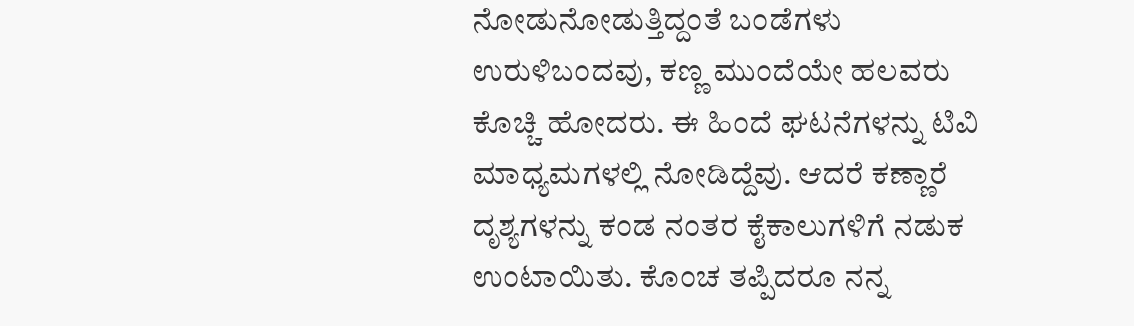ನೋಡುನೋಡುತ್ತಿದ್ದಂತೆ ಬಂಡೆಗಳು ಉರುಳಿಬಂದವು, ಕಣ್ಣ ಮುಂದೆಯೇ ಹಲವರು ಕೊಚ್ಚಿ ಹೋದರು. ಈ ಹಿಂದೆ ಘಟನೆಗಳನ್ನು ಟಿವಿ ಮಾಧ್ಯಮಗಳಲ್ಲಿ ನೋಡಿದ್ದೆವು. ಆದರೆ ಕಣ್ಣಾರೆ ದೃಶ್ಯಗಳನ್ನು ಕಂಡ ನಂತರ ಕೈಕಾಲುಗಳಿಗೆ ನಡುಕ ಉಂಟಾಯಿತು. ಕೊಂಚ ತಪ್ಪಿದರೂ ನನ್ನ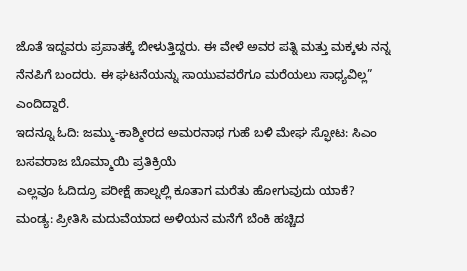ಜೊತೆ ಇದ್ದವರು ಪ್ರಪಾತಕ್ಕೆ ಬೀಳುತ್ತಿದ್ದರು. ಈ ವೇಳೆ ಅವರ ಪತ್ನಿ ಮತ್ತು ಮಕ್ಕಳು ನನ್ನ ನೆನಪಿಗೆ ಬಂದರು. ಈ ಘಟನೆಯನ್ನು ಸಾಯುವವರೆಗೂ ಮರೆಯಲು ಸಾಧ್ಯವಿಲ್ಲ” ಎಂದಿದ್ದಾರೆ.
ಇದನ್ನೂ ಓದಿ: ಜಮ್ಮು-ಕಾಶ್ಮೀರದ ಅಮರನಾಥ ಗುಹೆ ಬಳಿ ಮೇಘ ಸ್ಫೋಟ: ಸಿಎಂ ಬಸವರಾಜ ಬೊಮ್ಮಾಯಿ ಪ್ರತಿಕ್ರಿಯೆ
ಎಲ್ಲವೂ ಓದಿದ್ರೂ ಪರೀಕ್ಷೆ ಹಾಲ್ನಲ್ಲಿ ಕೂತಾಗ ಮರೆತು ಹೋಗುವುದು ಯಾಕೆ?
ಮಂಡ್ಯ: ಪ್ರೀತಿಸಿ ಮದುವೆಯಾದ ಅಳಿಯನ ಮನೆಗೆ ಬೆಂಕಿ ಹಚ್ಚಿದ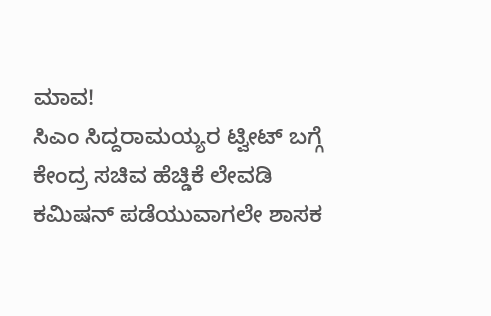ಮಾವ!
ಸಿಎಂ ಸಿದ್ದರಾಮಯ್ಯರ ಟ್ವೀಟ್ ಬಗ್ಗೆ ಕೇಂದ್ರ ಸಚಿವ ಹೆಚ್ಡಿಕೆ ಲೇವಡಿ
ಕಮಿಷನ್ ಪಡೆಯುವಾಗಲೇ ಶಾಸಕ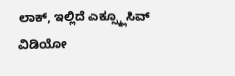ಲಾಕ್, ಇಲ್ಲಿದೆ ಎಕ್ಸ್ಕ್ಲೂಸಿವ್ ವಿಡಿಯೋ